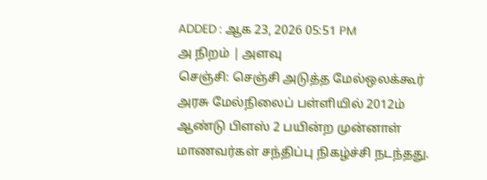ADDED : ஆக 23, 2026 05:51 PM
அ நிறம் | அளவு
செஞ்சி: செஞ்சி அடுத்த மேல்ஒலக்கூர் அரசு மேல்நிலைப் பள்ளியில் 2012ம் ஆண்டு பிளஸ் 2 பயின்ற முன்னாள் மாணவர்கள் சந்திப்பு நிகழ்ச்சி நடந்தது.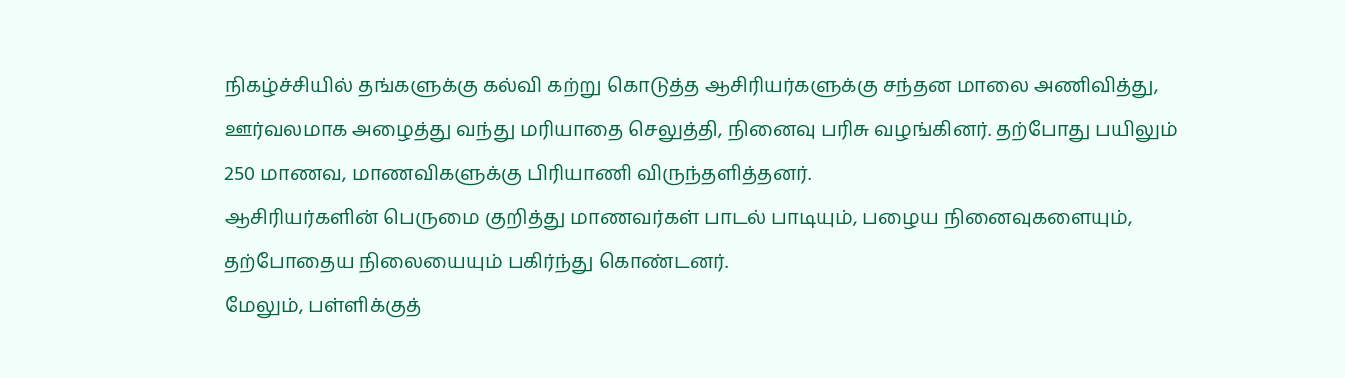நிகழ்ச்சியில் தங்களுக்கு கல்வி கற்று கொடுத்த ஆசிரியர்களுக்கு சந்தன மாலை அணிவித்து, ஊர்வலமாக அழைத்து வந்து மரியாதை செலுத்தி, நினைவு பரிசு வழங்கினர். தற்போது பயிலும் 250 மாணவ, மாணவிகளுக்கு பிரியாணி விருந்தளித்தனர்.
ஆசிரியர்களின் பெருமை குறித்து மாணவர்கள் பாடல் பாடியும், பழைய நினைவுகளையும், தற்போதைய நிலையையும் பகிர்ந்து கொண்டனர்.
மேலும், பள்ளிக்குத்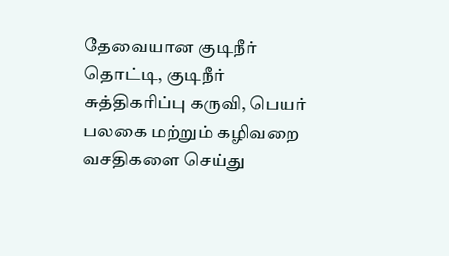தேவையான குடிநீர் தொட்டி, குடிநீர் சுத்திகரிப்பு கருவி, பெயர் பலகை மற்றும் கழிவறை வசதிகளை செய்து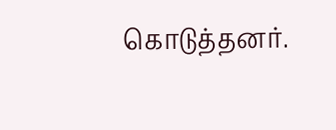கொடுத்தனர்.